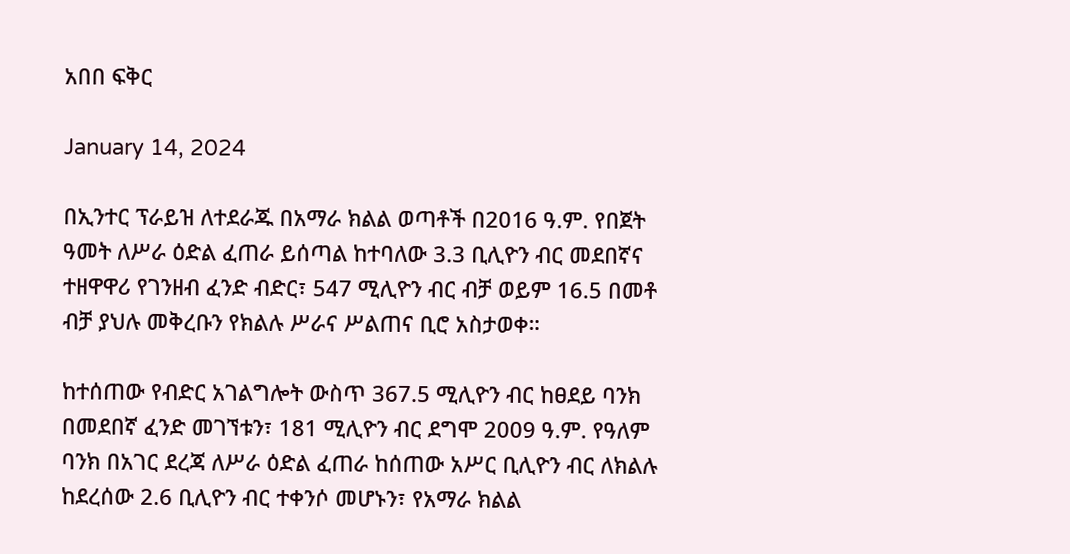አበበ ፍቅር

January 14, 2024

በኢንተር ፕራይዝ ለተደራጁ በአማራ ክልል ወጣቶች በ2016 ዓ.ም. የበጀት ዓመት ለሥራ ዕድል ፈጠራ ይሰጣል ከተባለው 3.3 ቢሊዮን ብር መደበኛና ተዘዋዋሪ የገንዘብ ፈንድ ብድር፣ 547 ሚሊዮን ብር ብቻ ወይም 16.5 በመቶ ብቻ ያህሉ መቅረቡን የክልሉ ሥራና ሥልጠና ቢሮ አስታወቀ።

ከተሰጠው የብድር አገልግሎት ውስጥ 367.5 ሚሊዮን ብር ከፀደይ ባንክ በመደበኛ ፈንድ መገኘቱን፣ 181 ሚሊዮን ብር ደግሞ 2009 ዓ.ም. የዓለም ባንክ በአገር ደረጃ ለሥራ ዕድል ፈጠራ ከሰጠው አሥር ቢሊዮን ብር ለክልሉ ከደረሰው 2.6 ቢሊዮን ብር ተቀንሶ መሆኑን፣ የአማራ ክልል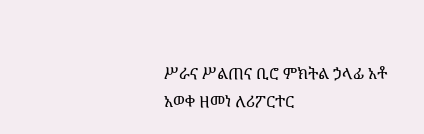ሥራና ሥልጠና ቢሮ ምክትል ኃላፊ አቶ አወቀ ዘመነ ለሪፖርተር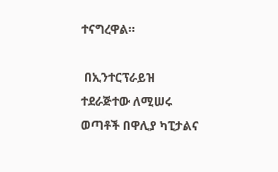ተናግረዋል።

 በኢንተርፕራይዝ ተደራጅተው ለሚሠሩ ወጣቶች በዋሊያ ካፒታልና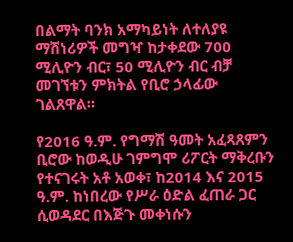በልማት ባንክ አማካይነት ለተለያዩ ማሽነሪዎች መግዣ ከታቀደው 700 ሚሊዮን ብር፣ 50 ሚሊዮን ብር ብቻ መገኘቱን ምክትል የቢሮ ኃላፊው ገልጸዋል።

የ2016 ዓ.ም. የግማሽ ዓመት አፈጻጸምን ቢሮው ከወዲሁ ገምግሞ ሪፖርት ማቅረቡን የተናገሩት አቶ አወቀ፣ ከ2014 እና 2015 ዓ.ም. ከነበረው የሥራ ዕድል ፈጠራ ጋር ሲወዳደር በእጅጉ መቀነሱን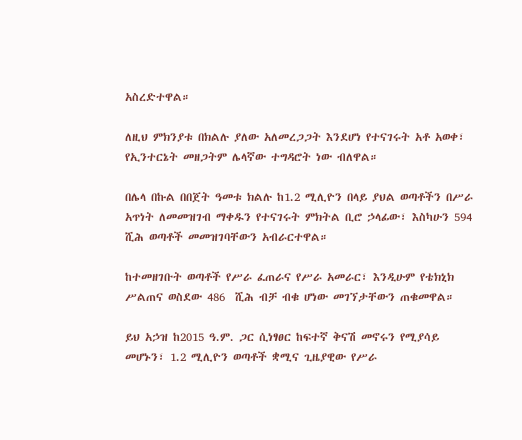አስረድተዋል።

ለዚህ ምክንያቱ በክልሉ ያለው አለመረጋጋት እንደሆነ የተናገሩት አቶ አወቀ፣  የኢንተርኔት መዘጋትም ሌላኛው ተግዳሮት ነው ብለዋል።

በሌላ በኩል በበጀት ዓመቱ ክልሉ ከ1.2 ሚሊዮን በላይ ያህል ወጣቶችን በሥራ አጥነት ለመመዝገብ ማቀዱን የተናገሩት ምክትል ቢሮ ኃላፊው፣ እስካሁን 594 ሺሕ ወጣቶች መመዝገባቸውን አብራርተዋል።

ከተመዘገቡት ወጣቶች የሥራ ፈጠራና የሥራ አመራር፣ እንዲሁም የቴክኒክ ሥልጠና ወስደው 486  ሺሕ ብቻ ብቁ ሆነው መገኘታቸውን ጠቁመዋል።

ይህ አኃዝ ከ2015 ዓ.ም. ጋር ሲነፃፀር ከፍተኛ ቅናሽ መኖሩን የሚያሳይ መሆኑን፣ 1.2 ሚሊዮን ወጣቶች ቋሚና ጊዜያዊው የሥራ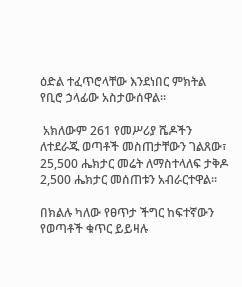ዕድል ተፈጥሮላቸው እንደነበር ምክትል የቢሮ ኃላፊው አስታውሰዋል።

 አክለውም 261 የመሥሪያ ሼዶችን ለተደራጁ ወጣቶች መስጠታቸውን ገልጸው፣ 25,500 ሔክታር መሬት ለማስተላለፍ ታቅዶ 2,500 ሔክታር መሰጠቱን አብራርተዋል።

በክልሉ ካለው የፀጥታ ችግር ከፍተኛውን የወጣቶች ቁጥር ይይዛሉ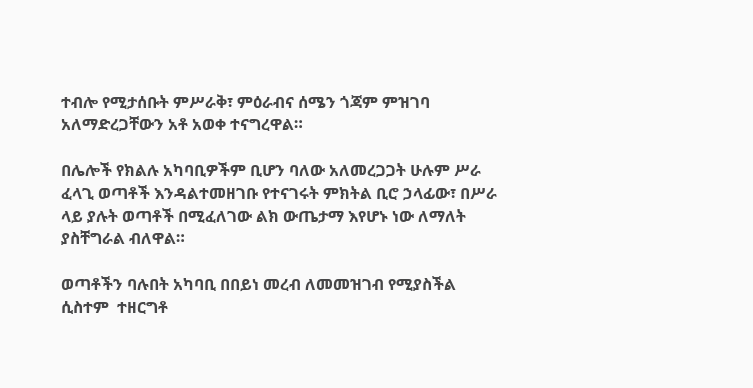ተብሎ የሚታሰቡት ምሥራቅ፣ ምዕራብና ሰሜን ጎጃም ምዝገባ አለማድረጋቸውን አቶ አወቀ ተናግረዋል።

በሌሎች የክልሉ አካባቢዎችም ቢሆን ባለው አለመረጋጋት ሁሉም ሥራ ፈላጊ ወጣቶች እንዳልተመዘገቡ የተናገሩት ምክትል ቢሮ ኃላፊው፣ በሥራ ላይ ያሉት ወጣቶች በሚፈለገው ልክ ውጤታማ እየሆኑ ነው ለማለት ያስቸግራል ብለዋል።

ወጣቶችን ባሉበት አካባቢ በበይነ መረብ ለመመዝገብ የሚያስችል ሲስተም  ተዘርግቶ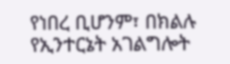የነበረ ቢሆንም፣ በክልሉ የኢንተርኔት አገልግሎት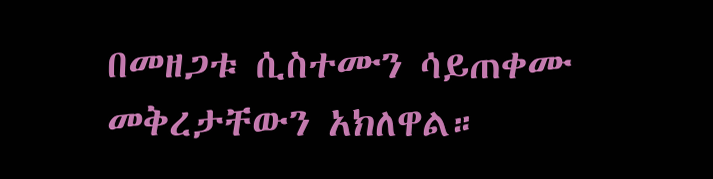በመዘጋቱ ሲስተሙን ሳይጠቀሙ መቅረታቸውን አክለዋል።